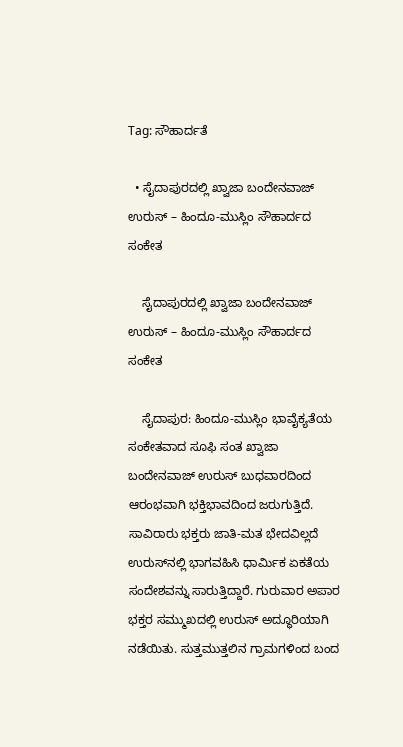Tag: ಸೌಹಾರ್ದತೆ

  • ಸೈದಾಪುರದಲ್ಲಿ ಖ್ವಾಜಾ ಬಂದೇನವಾಜ್ ಉರುಸ್ – ಹಿಂದೂ-ಮುಸ್ಲಿಂ ಸೌಹಾರ್ದದ ಸಂಕೇತ

    ಸೈದಾಪುರದಲ್ಲಿ ಖ್ವಾಜಾ ಬಂದೇನವಾಜ್ ಉರುಸ್ – ಹಿಂದೂ-ಮುಸ್ಲಿಂ ಸೌಹಾರ್ದದ ಸಂಕೇತ

    ಸೈದಾಪುರ: ಹಿಂದೂ-ಮುಸ್ಲಿಂ ಭಾವೈಕ್ಯತೆಯ ಸಂಕೇತವಾದ ಸೂಫಿ ಸಂತ ಖ್ವಾಜಾ ಬಂದೇನವಾಜ್ ಉರುಸ್ ಬುಧವಾರದಿಂದ ಆರಂಭವಾಗಿ ಭಕ್ತಿಭಾವದಿಂದ ಜರುಗುತ್ತಿದೆ. ಸಾವಿರಾರು ಭಕ್ತರು ಜಾತಿ-ಮತ ಭೇದವಿಲ್ಲದೆ ಉರುಸ್‌ನಲ್ಲಿ ಭಾಗವಹಿಸಿ ಧಾರ್ಮಿಕ ಏಕತೆಯ ಸಂದೇಶವನ್ನು ಸಾರುತ್ತಿದ್ದಾರೆ. ಗುರುವಾರ ಅಪಾರ ಭಕ್ತರ ಸಮ್ಮುಖದಲ್ಲಿ ಉರುಸ್ ಅದ್ಧೂರಿಯಾಗಿ ನಡೆಯಿತು. ಸುತ್ತಮುತ್ತಲಿನ ಗ್ರಾಮಗಳಿಂದ ಬಂದ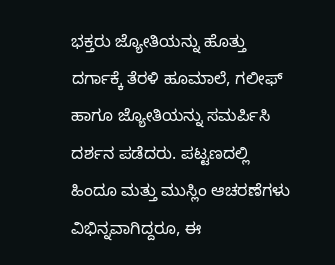ಭಕ್ತರು ಜ್ಯೋತಿಯನ್ನು ಹೊತ್ತು ದರ್ಗಾಕ್ಕೆ ತೆರಳಿ ಹೂಮಾಲೆ, ಗಲೀಫ್ ಹಾಗೂ ಜ್ಯೋತಿಯನ್ನು ಸಮರ್ಪಿಸಿ ದರ್ಶನ ಪಡೆದರು. ಪಟ್ಟಣದಲ್ಲಿ ಹಿಂದೂ ಮತ್ತು ಮುಸ್ಲಿಂ ಆಚರಣೆಗಳು ವಿಭಿನ್ನವಾಗಿದ್ದರೂ, ಈ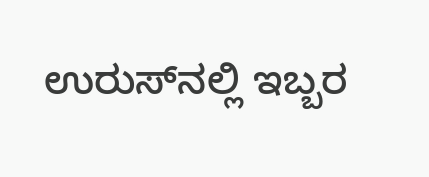ಉರುಸ್‌ನಲ್ಲಿ ಇಬ್ಬರ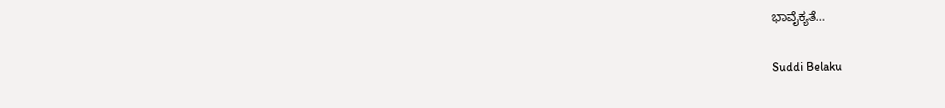ಭಾವೈಕ್ಯತೆ…

Suddi Belaku